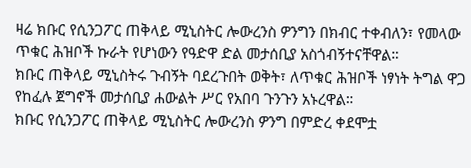ዛሬ ክቡር የሲንጋፖር ጠቅላይ ሚኒስትር ሎውረንስ ዎንግን በክብር ተቀብለን፣ የመላው ጥቁር ሕዝቦች ኩራት የሆነውን የዓድዋ ድል መታሰቢያ አስጎብኝተናቸዋል።
ክቡር ጠቅላይ ሚኒስትሩ ጉብኝት ባደረጉበት ወቅት፣ ለጥቁር ሕዝቦች ነፃነት ትግል ዋጋ የከፈሉ ጀግኖች መታሰቢያ ሐውልት ሥር የአበባ ጉንጉን አኑረዋል።
ክቡር የሲንጋፖር ጠቅላይ ሚኒስትር ሎውረንስ ዎንግ በምድረ ቀደሞቷ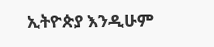ኢትዮጵያ እንዲሁም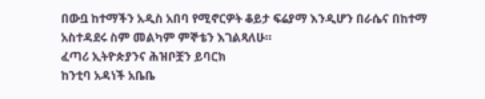በውቧ ከተማችን አዲስ አበባ የሚኖርዎት ቆይታ ፍሬያማ እንዲሆን በራሴና በከተማ አስተዳደሩ ስም መልካም ምኞቴን እገልጻለሁ።
ፈጣሪ ኢትዮጵያንና ሕዝቦቿን ይባርክ
ከንቲባ አዳነች አቤቤ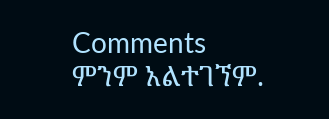Comments
ምንም አልተገኘም.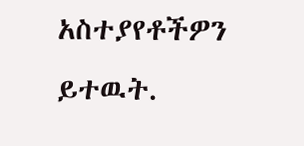አስተያየቶችዎን ይተዉት.